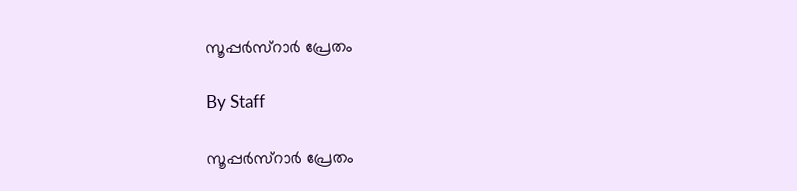സൂപ്പര്‍സ്റാര്‍ പ്രേതം

By Staff

സൂപ്പര്‍സ്റാര്‍ പ്രേതം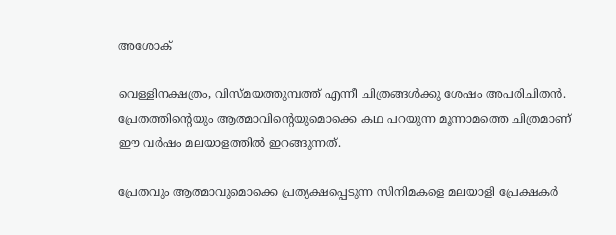അശോക്

വെള്ളിനക്ഷത്രം, വിസ്മയത്തുമ്പത്ത് എന്നീ ചിത്രങ്ങള്‍ക്കു ശേഷം അപരിചിതന്‍. പ്രേതത്തിന്റെയും ആത്മാവിന്റെയുമൊക്കെ കഥ പറയുന്ന മൂന്നാമത്തെ ചിത്രമാണ് ഈ വര്‍ഷം മലയാളത്തില്‍ ഇറങ്ങുന്നത്.

പ്രേതവും ആത്മാവുമൊക്കെ പ്രത്യക്ഷപ്പെടുന്ന സിനിമകളെ മലയാളി പ്രേക്ഷകര്‍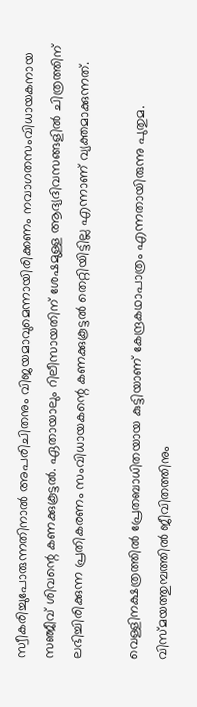സ്വീകരിച്ചുപോരുന്നതിനാല്‍ അപരിചിതനും വിജയമാവുമെന്നായിരിക്കണം നവാഗതസംവിധായകനായ സഞ്ജീവ് ശിവന്റെ കണക്കുകൂട്ടല്‍. ഏതായാലും റിലീസായതിന് ശേഷമുള്ള ആദ്യദിവസങ്ങളില്‍ ചിത്രത്തിന് ലഭിച്ചിരിക്കുന്ന പ്രതികരണം സംവിധായകന്റെ കണക്കുകൂട്ടല്‍ തെറ്റിയിട്ടില്ല എന്നാണ് വ്യക്തമാക്കുന്നത്.

വെള്ളിനക്ഷത്രത്തില്‍ പ്രേതബാധിതയായ കുട്ടിയാണ് കേന്ദ്രകഥാപാത്രം എന്നതായിരുന്നു പുതുമ. വിസ്മയത്തുമ്പത്തില്‍ ജീവിതത്തിനും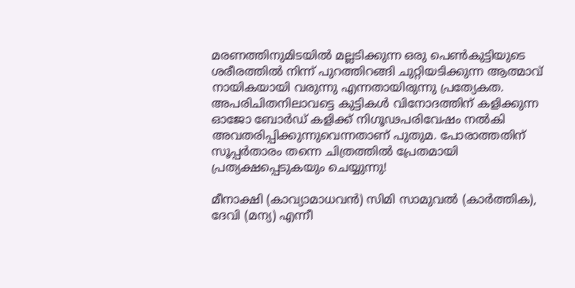മരണത്തിനുമിടയില്‍ മല്ലടിക്കുന്ന ഒരു പെണ്‍കുട്ടിയുടെ ശരീരത്തില്‍ നിന്ന് പുറത്തിറങ്ങി ചുറ്റിയടിക്കുന്ന ആത്മാവ് നായികയായി വരുന്നു എന്നതായിരുന്നു പ്രത്യേകത. അപരിചിതനിലാവട്ടെ കുട്ടികള്‍ വിനോദത്തിന് കളിക്കുന്ന ഓജോ ബോര്‍ഡ് കളിക്ക് നിഗൂഢപരിവേഷം നല്‍കി അവതരിപ്പിക്കുന്നുവെന്നതാണ് പുതുമ. പോരാത്തതിന് സൂപ്പര്‍താരം തന്നെ ചിത്രത്തില്‍ പ്രേതമായി പ്രത്യക്ഷപ്പെടുകയും ചെയ്യുന്നു!

മീനാക്ഷി (കാവ്യാമാധവന്‍) സിമി സാമുവല്‍ (കാര്‍ത്തിക), ദേവി (മന്യ) എന്നീ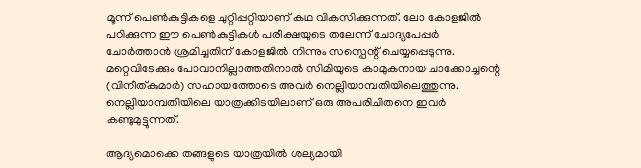മൂന്ന് പെണ്‍കുട്ടികളെ ചുറ്റിപ്പറ്റിയാണ് കഥ വികസിക്കുന്നത്. ലോ കോളജില്‍ പഠിക്കുന്ന ഈ പെണ്‍കുട്ടികള്‍ പരീക്ഷയുടെ തലേന്ന് ചോദ്യപേപ്പര്‍ ചോര്‍ത്താന്‍ ശ്രമിച്ചതിന് കോളജില്‍ നിന്നും സസ്പെന്റ് ചെയ്യപ്പെടുന്നു. മറ്റെവിടേക്കും പോവാനില്ലാത്തതിനാല്‍ സിമിയുടെ കാമുകനായ ചാക്കോച്ചന്റെ (വിനീത്കുമാര്‍) സഹായത്തോടെ അവര്‍ നെല്ലിയാമ്പതിയിലെത്തുന്നു. നെല്ലിയാമ്പതിയിലെ യാത്രക്കിടയിലാണ് ഒരു അപരിചിതനെ ഇവര്‍ കണ്ടുമുട്ടുന്നത്.

ആദ്യമൊക്കെ തങ്ങളുടെ യാത്രയില്‍ ശല്യമായി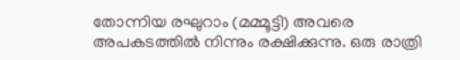തോന്നിയ രഘുറാം (മമ്മൂട്ടി) അവരെ അപകടത്തില്‍ നിന്നും രക്ഷിക്കുന്നു. ഒരു രാത്രി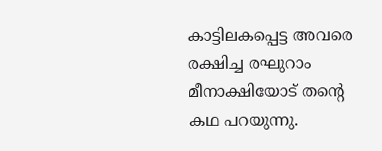കാട്ടിലകപ്പെട്ട അവരെ രക്ഷിച്ച രഘുറാം മീനാക്ഷിയോട് തന്റെ കഥ പറയുന്നു.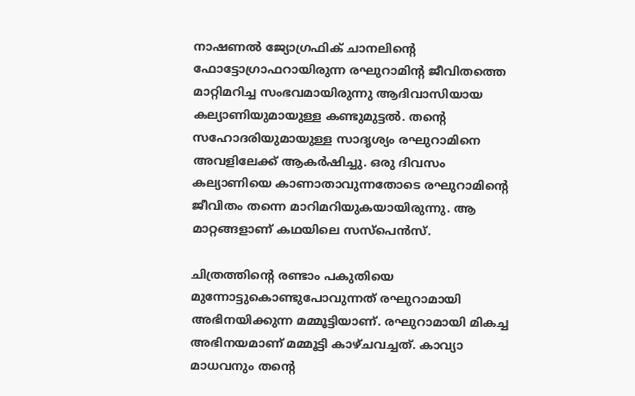നാഷണല്‍ ജ്യോഗ്രഫിക് ചാനലിന്റെ ഫോട്ടോഗ്രാഫറായിരുന്ന രഘുറാമിന്റ ജീവിതത്തെ മാറ്റിമറിച്ച സംഭവമായിരുന്നു ആദിവാസിയായ കല്യാണിയുമായുള്ള കണ്ടുമുട്ടല്‍. തന്റെ സഹോദരിയുമായുള്ള സാദൃശ്യം രഘുറാമിനെ അവളിലേക്ക് ആകര്‍ഷിച്ചു. ഒരു ദിവസം കല്യാണിയെ കാണാതാവുന്നതോടെ രഘുറാമിന്റെ ജീവിതം തന്നെ മാറിമറിയുകയായിരുന്നു. ആ മാറ്റങ്ങളാണ് കഥയിലെ സസ്പെന്‍സ്.

ചിത്രത്തിന്റെ രണ്ടാം പകുതിയെ മുന്നോട്ടുകൊണ്ടുപോവുന്നത് രഘുറാമായി അഭിനയിക്കുന്ന മമ്മൂട്ടിയാണ്. രഘുറാമായി മികച്ച അഭിനയമാണ് മമ്മൂട്ടി കാഴ്ചവച്ചത്. കാവ്യാ മാധവനും തന്റെ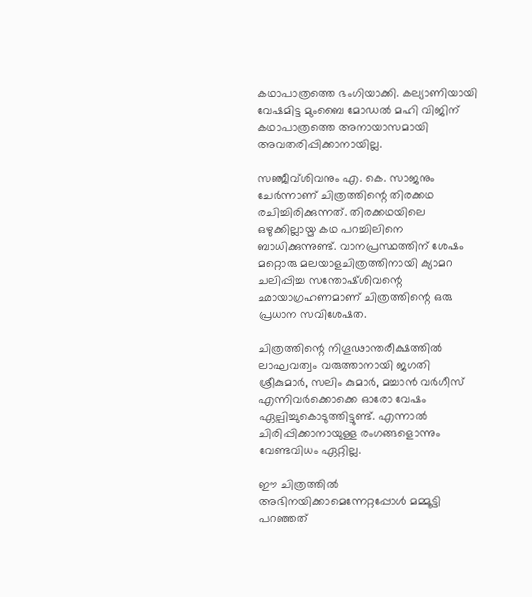കഥാപാത്രത്തെ ഭംഗിയാക്കി. കല്യാണിയായി വേഷമിട്ട മുംബൈ മോഡല്‍ മഹി വിജിന് കഥാപാത്രത്തെ അനായാസമായി അവതരിപ്പിക്കാനായില്ല.

സഞ്ജീവ്ശിവനും എ. കെ. സാജനും ചേര്‍ന്നാണ് ചിത്രത്തിന്റെ തിരക്കഥ രചിച്ചിരിക്കുന്നത്. തിരക്കഥയിലെ ഒഴുക്കില്ലായ്മ കഥ പറച്ചിലിനെ ബാധിക്കുന്നുണ്ട്. വാനപ്രസ്ഥത്തിന് ശേഷം മറ്റൊരു മലയാളചിത്രത്തിനായി ക്യാമറ ചലിപ്പിച്ച സന്തോഷ്ശിവന്റെ ഛായാഗ്രഹണമാണ് ചിത്രത്തിന്റെ ഒരു പ്രധാന സവിശേഷത.

ചിത്രത്തിന്റെ നിഗൂഢാന്തരീക്ഷത്തില്‍ ലാഘവത്വം വരുത്താനായി ജഗതി ശ്രീകുമാര്‍, സലിം കുമാര്‍, മച്ചാന്‍ വര്‍ഗീസ് എന്നിവര്‍ക്കൊക്കെ ഓരോ വേഷം ഏല്പിച്ചുകൊടുത്തിട്ടുണ്ട്. എന്നാല്‍ ചിരിപ്പിക്കാനായുള്ള രംഗങ്ങളൊന്നും വേണ്ടവിധം ഏറ്റില്ല.

ഈ ചിത്രത്തില്‍ അഭിനയിക്കാമെന്നേറ്റപ്പോള്‍ മമ്മൂട്ടി പറഞ്ഞത്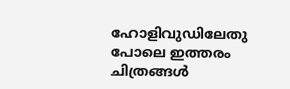ഹോളിവുഡിലേതു പോലെ ഇത്തരം ചിത്രങ്ങള്‍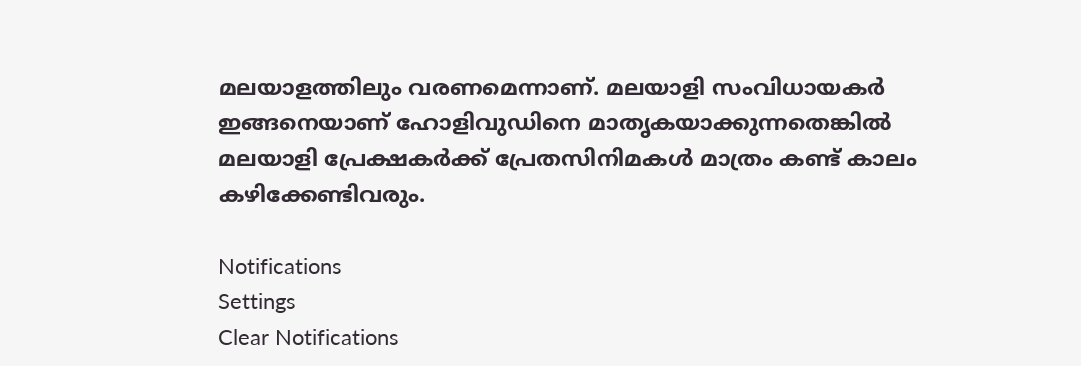മലയാളത്തിലും വരണമെന്നാണ്. മലയാളി സംവിധായകര്‍ ഇങ്ങനെയാണ് ഹോളിവുഡിനെ മാതൃകയാക്കുന്നതെങ്കില്‍ മലയാളി പ്രേക്ഷകര്‍ക്ക് പ്രേതസിനിമകള്‍ മാത്രം കണ്ട് കാലം കഴിക്കേണ്ടിവരും.

Notifications
Settings
Clear Notifications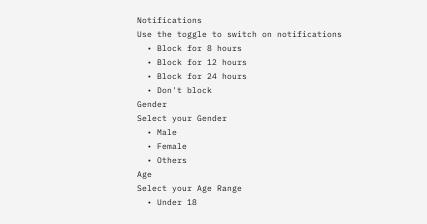Notifications
Use the toggle to switch on notifications
  • Block for 8 hours
  • Block for 12 hours
  • Block for 24 hours
  • Don't block
Gender
Select your Gender
  • Male
  • Female
  • Others
Age
Select your Age Range
  • Under 18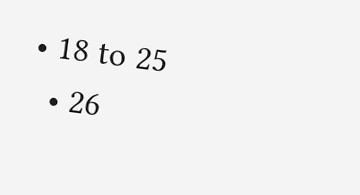• 18 to 25
  • 26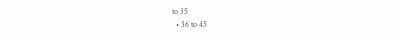to 35
  • 36 to 45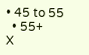• 45 to 55
  • 55+
X